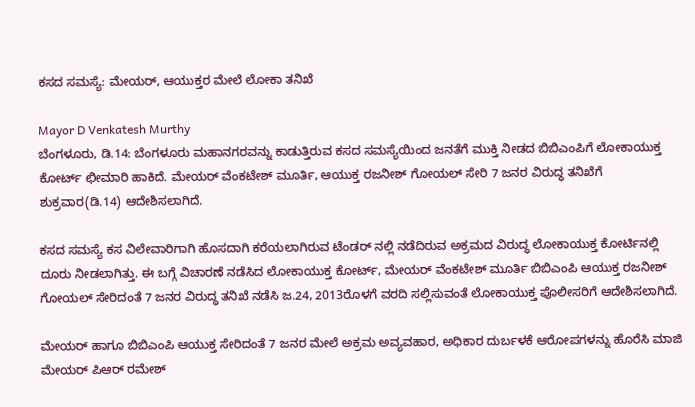ಕಸದ ಸಮಸ್ಯೆ: ಮೇಯರ್, ಆಯುಕ್ತರ ಮೇಲೆ ಲೋಕಾ ತನಿಖೆ

Mayor D Venkatesh Murthy
ಬೆಂಗಳೂರು, ಡಿ.14: ಬೆಂಗಳೂರು ಮಹಾನಗರವನ್ನು ಕಾಡುತ್ತಿರುವ ಕಸದ ಸಮಸ್ಯೆಯಿಂದ ಜನತೆಗೆ ಮುಕ್ತಿ ನೀಡದ ಬಿಬಿಎಂಪಿಗೆ ಲೋಕಾಯುಕ್ತ ಕೋರ್ಟ್ ಛೀಮಾರಿ ಹಾಕಿದೆ. ಮೇಯರ್ ವೆಂಕಟೇಶ್ ಮೂರ್ತಿ, ಆಯುಕ್ತ ರಜನೀಶ್ ಗೋಯಲ್ ಸೇರಿ 7 ಜನರ ವಿರುದ್ಧ ತನಿಖೆಗೆ ಶುಕ್ರವಾರ(ಡಿ.14) ಆದೇಶಿಸಲಾಗಿದೆ.

ಕಸದ ಸಮಸ್ಯೆ ಕಸ ವಿಲೇವಾರಿಗಾಗಿ ಹೊಸದಾಗಿ ಕರೆಯಲಾಗಿರುವ ಟೆಂಡರ್ ನಲ್ಲಿ ನಡೆದಿರುವ ಅಕ್ರಮದ ವಿರುದ್ಧ ಲೋಕಾಯುಕ್ತ ಕೋರ್ಟಿನಲ್ಲಿ ದೂರು ನೀಡಲಾಗಿತ್ತು. ಈ ಬಗ್ಗೆ ವಿಚಾರಣೆ ನಡೆಸಿದ ಲೋಕಾಯುಕ್ತ ಕೋರ್ಟ್, ಮೇಯರ್ ವೆಂಕಟೇಶ್ ಮೂರ್ತಿ ಬಿಬಿಎಂಪಿ ಆಯುಕ್ತ ರಜನೀಶ್ ಗೋಯಲ್ ಸೇರಿದಂತೆ 7 ಜನರ ವಿರುದ್ಧ ತನಿಖೆ ನಡೆಸಿ ಜ.24, 2013ರೊಳಗೆ ವರದಿ ಸಲ್ಲಿಸುವಂತೆ ಲೋಕಾಯುಕ್ತ ಪೊಲೀಸರಿಗೆ ಆದೇಶಿಸಲಾಗಿದೆ.

ಮೇಯರ್ ಹಾಗೂ ಬಿಬಿಎಂಪಿ ಆಯುಕ್ತ ಸೇರಿದಂತೆ 7 ಜನರ ಮೇಲೆ ಅಕ್ರಮ ಅವ್ಯವಹಾರ, ಅಧಿಕಾರ ದುರ್ಬಳಕೆ ಆರೋಪಗಳನ್ನು ಹೊರೆಸಿ ಮಾಜಿ ಮೇಯರ್ ಪಿಆರ್ ರಮೇಶ್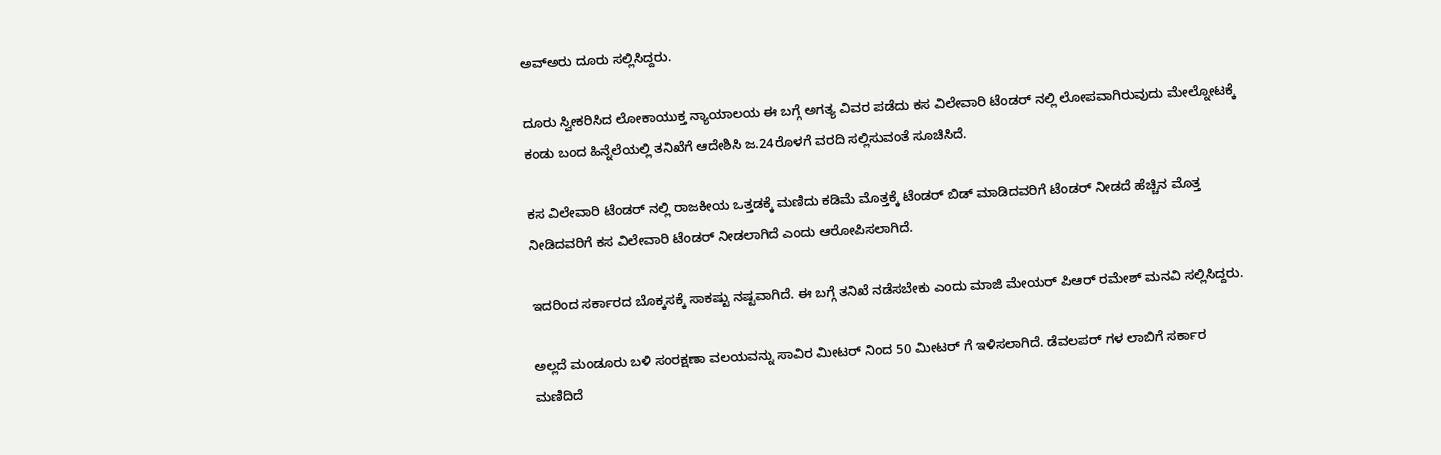ಅವ್ಅರು ದೂರು ಸಲ್ಲಿಸಿದ್ದರು.

ದೂರು ಸ್ವೀಕರಿಸಿದ ಲೋಕಾಯುಕ್ತ ನ್ಯಾಯಾಲಯ ಈ ಬಗ್ಗೆ ಅಗತ್ಯ ವಿವರ ಪಡೆದು ಕಸ ವಿಲೇವಾರಿ ಟೆಂಡರ್ ನಲ್ಲಿ ಲೋಪವಾಗಿರುವುದು ಮೇಲ್ನೋಟಕ್ಕೆ ಕಂಡು ಬಂದ ಹಿನ್ನೆಲೆಯಲ್ಲಿ ತನಿಖೆಗೆ ಆದೇಶಿಸಿ ಜ.24ರೊಳಗೆ ವರದಿ ಸಲ್ಲಿಸುವಂತೆ ಸೂಚಿಸಿದೆ.

ಕಸ ವಿಲೇವಾರಿ ಟೆಂಡರ್ ನಲ್ಲಿ ರಾಜಕೀಯ ಒತ್ತಡಕ್ಕೆ ಮಣಿದು ಕಡಿಮೆ ಮೊತ್ತಕ್ಕೆ ಟೆಂಡರ್ ಬಿಡ್ ಮಾಡಿದವರಿಗೆ ಟೆಂಡರ್ ನೀಡದೆ ಹೆಚ್ಚಿನ ಮೊತ್ತ ನೀಡಿದವರಿಗೆ ಕಸ ವಿಲೇವಾರಿ ಟೆಂಡರ್ ನೀಡಲಾಗಿದೆ ಎಂದು ಆರೋಪಿಸಲಾಗಿದೆ.

ಇದರಿಂದ ಸರ್ಕಾರದ ಬೊಕ್ಕಸಕ್ಕೆ ಸಾಕಷ್ಟು ನಷ್ಟವಾಗಿದೆ. ಈ ಬಗ್ಗೆ ತನಿಖೆ ನಡೆಸಬೇಕು ಎಂದು ಮಾಜಿ ಮೇಯರ್ ಪಿಆರ್ ರಮೇಶ್ ಮನವಿ ಸಲ್ಲಿಸಿದ್ದರು.

ಅಲ್ಲದೆ ಮಂಡೂರು ಬಳಿ ಸಂರಕ್ಷಣಾ ವಲಯವನ್ನು ಸಾವಿರ ಮೀಟರ್ ನಿಂದ 50 ಮೀಟರ್ ಗೆ ಇಳಿಸಲಾಗಿದೆ. ಡೆವಲಪರ್ ಗಳ ಲಾಬಿಗೆ ಸರ್ಕಾರ ಮಣಿದಿದೆ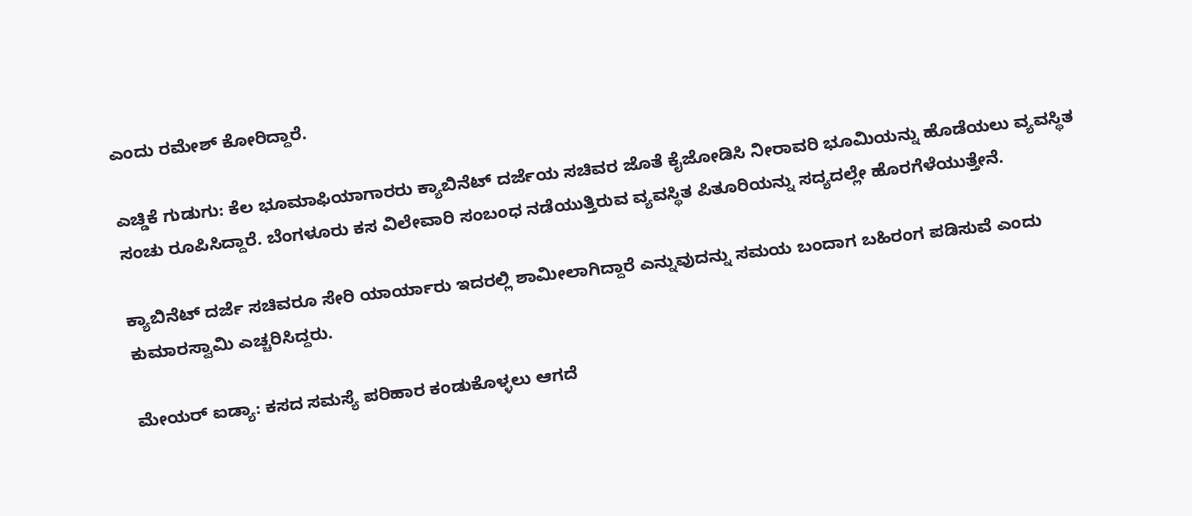ಎಂದು ರಮೇಶ್ ಕೋರಿದ್ದಾರೆ.

ಎಚ್ಡಿಕೆ ಗುಡುಗು: ಕೆಲ ಭೂಮಾಫಿಯಾಗಾರರು ಕ್ಯಾಬಿನೆಟ್ ದರ್ಜೆಯ ಸಚಿವರ ಜೊತೆ ಕೈಜೋಡಿಸಿ ನೀರಾವರಿ ಭೂಮಿಯನ್ನು ಹೊಡೆಯಲು ವ್ಯವಸ್ಥಿತ ಸಂಚು ರೂಪಿಸಿದ್ದಾರೆ. ಬೆಂಗಳೂರು ಕಸ ವಿಲೇವಾರಿ ಸಂಬಂಧ ನಡೆಯುತ್ತಿರುವ ವ್ಯವಸ್ಥಿತ ಪಿತೂರಿಯನ್ನು ಸದ್ಯದಲ್ಲೇ ಹೊರಗೆಳೆಯುತ್ತೇನೆ.

ಕ್ಯಾಬಿನೆಟ್ ದರ್ಜೆ ಸಚಿವರೂ ಸೇರಿ ಯಾರ್ಯಾರು ಇದರಲ್ಲಿ ಶಾಮೀಲಾಗಿದ್ದಾರೆ ಎನ್ನುವುದನ್ನು ಸಮಯ ಬಂದಾಗ ಬಹಿರಂಗ ಪಡಿಸುವೆ ಎಂದು ಕುಮಾರಸ್ವಾಮಿ ಎಚ್ಚರಿಸಿದ್ದರು.

ಮೇಯರ್ ಐಡ್ಯಾ: ಕಸದ ಸಮಸ್ಯೆ ಪರಿಹಾರ ಕಂಡುಕೊಳ್ಳಲು ಆಗದೆ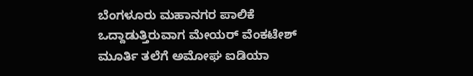ಬೆಂಗಳೂರು ಮಹಾನಗರ ಪಾಲಿಕೆ ಒದ್ದಾಡುತ್ತಿರುವಾಗ ಮೇಯರ್ ವೆಂಕಟೇಶ್ ಮೂರ್ತಿ ತಲೆಗೆ ಅಮೋಘ ಐಡಿಯಾ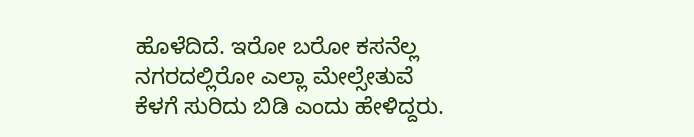ಹೊಳೆದಿದೆ. ಇರೋ ಬರೋ ಕಸನೆಲ್ಲ ನಗರದಲ್ಲಿರೋ ಎಲ್ಲಾ ಮೇಲ್ಸೇತುವೆ ಕೆಳಗೆ ಸುರಿದು ಬಿಡಿ ಎಂದು ಹೇಳಿದ್ದರು.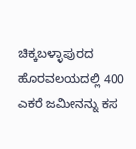ಚಿಕ್ಕಬಳ್ಳಾಪುರದ ಹೊರವಲಯದಲ್ಲಿ 400 ಎಕರೆ ಜಮೀನನ್ನು ಕಸ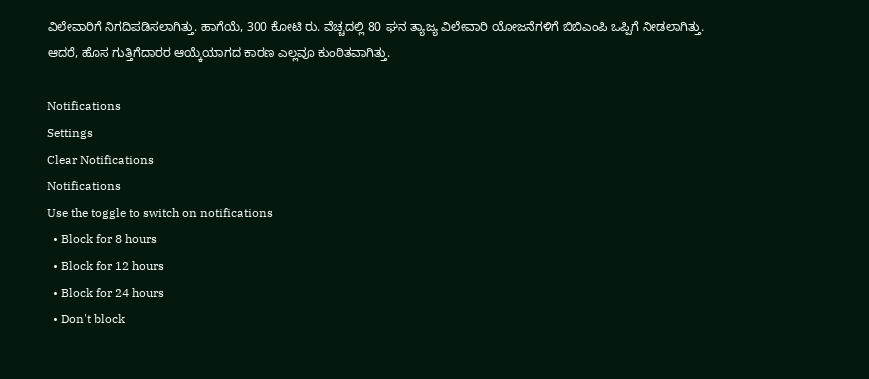ವಿಲೇವಾರಿಗೆ ನಿಗದಿಪಡಿಸಲಾಗಿತ್ತು. ಹಾಗೆಯೆ, 300 ಕೋಟಿ ರು. ವೆಚ್ಚದಲ್ಲಿ 80 ಘನ ತ್ಯಾಜ್ಯ ವಿಲೇವಾರಿ ಯೋಜನೆಗಳಿಗೆ ಬಿಬಿಎಂಪಿ ಒಪ್ಪಿಗೆ ನೀಡಲಾಗಿತ್ತು. ಆದರೆ, ಹೊಸ ಗುತ್ತಿಗೆದಾರರ ಆಯ್ಕೆಯಾಗದ ಕಾರಣ ಎಲ್ಲವೂ ಕುಂಠಿತವಾಗಿತ್ತು.

Notifications
Settings
Clear Notifications
Notifications
Use the toggle to switch on notifications
  • Block for 8 hours
  • Block for 12 hours
  • Block for 24 hours
  • Don't block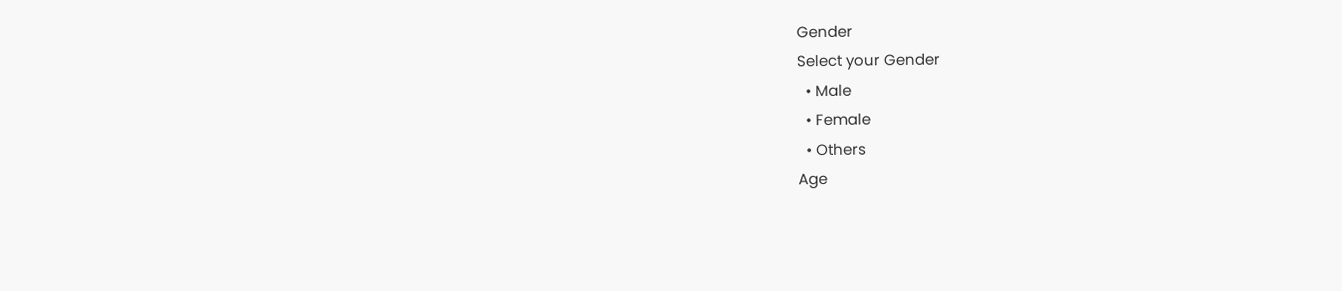Gender
Select your Gender
  • Male
  • Female
  • Others
Age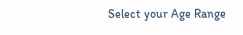Select your Age Range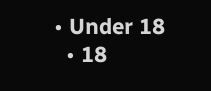• Under 18
  • 18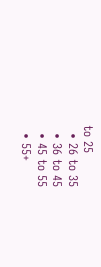to 25
  • 26 to 35
  • 36 to 45
  • 45 to 55
  • 55+